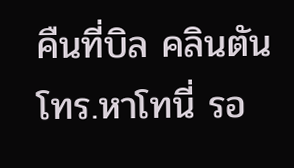คืนที่บิล คลินตัน โทร.หาโทนี่ รอ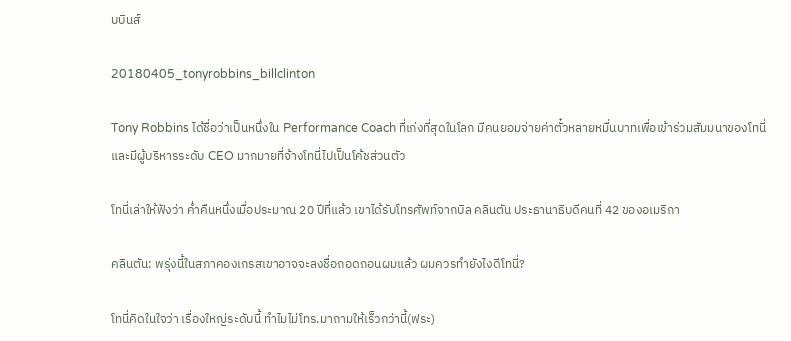บบินส์

20180405_tonyrobbins_billclinton

Tony Robbins ได้ชื่อว่าเป็นหนึ่งใน Performance Coach ที่เก่งที่สุดในโลก มีคนยอมจ่ายค่าตั๋วหลายหมื่นบาทเพื่อเข้าร่วมสัมมนาของโทนี่ และมีผู้บริหารระดับ CEO มากมายที่จ้างโทนี่ไปเป็นโค้ชส่วนตัว

โทนี่เล่าให้ฟังว่า ค่ำคืนหนึ่งเมื่อประมาณ 20 ปีที่แล้ว เขาได้รับโทรศัพท์จากบิล คลินตัน ประธานาธิบดีคนที่ 42 ของอเมริกา

คลินตัน: พรุ่งนี้ในสภาคองเกรสเขาอาจจะลงชื่อถอดถอนผมแล้ว ผมควรทำยังไงดีโทนี่?

โทนี่คิดในใจว่า เรื่องใหญ่ระดับนี้ ทำไมไม่โทร.มาถามให้เร็วกว่านี้(ฟระ)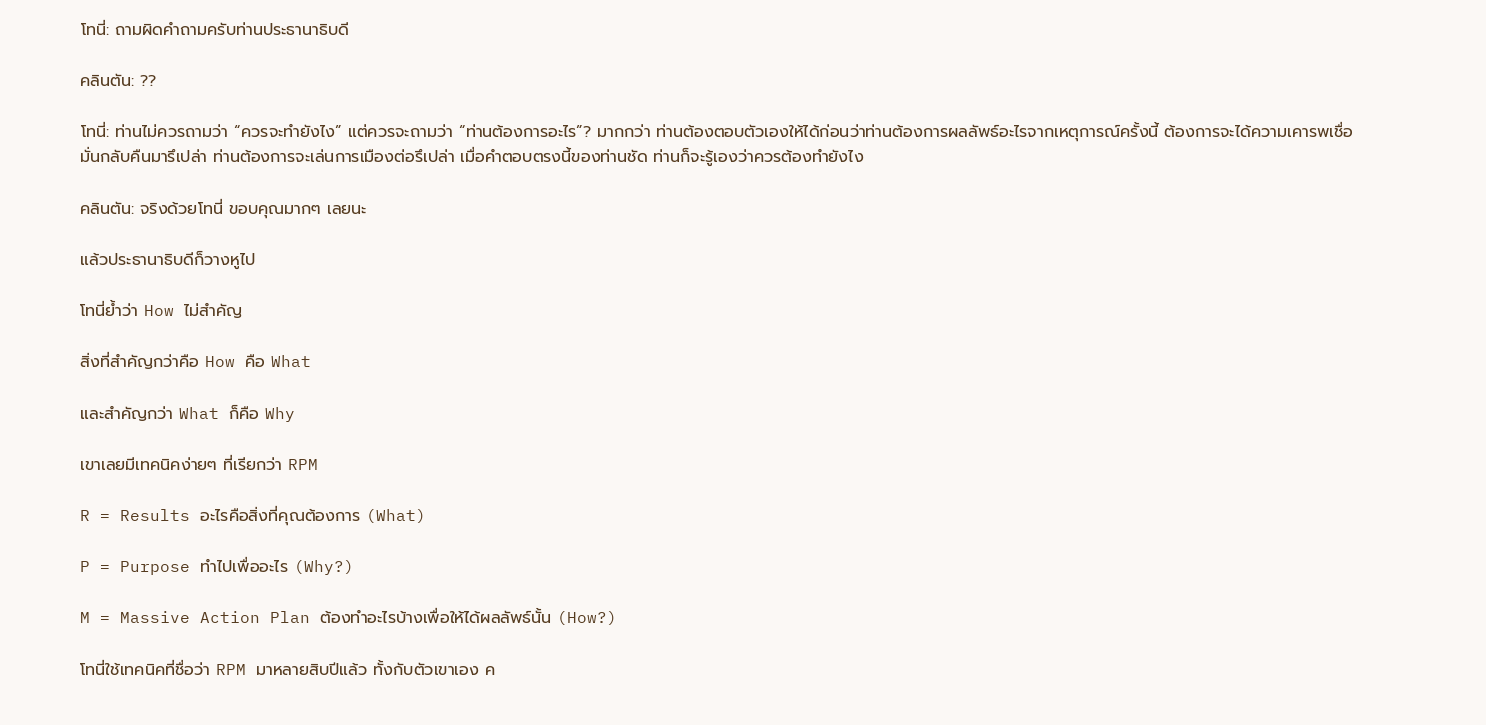โทนี่: ถามผิดคำถามครับท่านประธานาธิบดี

คลินตัน: ??

โทนี่: ท่านไม่ควรถามว่า “ควรจะทำยังไง” แต่ควรจะถามว่า “ท่านต้องการอะไร”? มากกว่า ท่านต้องตอบตัวเองให้ได้ก่อนว่าท่านต้องการผลลัพธ์อะไรจากเหตุการณ์ครั้งนี้ ต้องการจะได้ความเคารพเชื่อมั่นกลับคืนมารึเปล่า ท่านต้องการจะเล่นการเมืองต่อรึเปล่า เมื่อคำตอบตรงนี้ของท่านชัด ท่านก็จะรู้เองว่าควรต้องทำยังไง

คลินตัน: จริงด้วยโทนี่ ขอบคุณมากๆ เลยนะ

แล้วประธานาธิบดีก็วางหูไป

โทนี่ย้ำว่า How ไม่สำคัญ

สิ่งที่สำคัญกว่าคือ How คือ What

และสำคัญกว่า What ก็คือ Why

เขาเลยมีเทคนิคง่ายๆ ที่เรียกว่า RPM

R = Results อะไรคือสิ่งที่คุณต้องการ (What)

P = Purpose ทำไปเพื่ออะไร (Why?)

M = Massive Action Plan ต้องทำอะไรบ้างเพื่อให้ได้ผลลัพธ์นั้น (How?)

โทนี่ใช้เทคนิคที่ชื่อว่า RPM มาหลายสิบปีแล้ว ทั้งกับตัวเขาเอง ค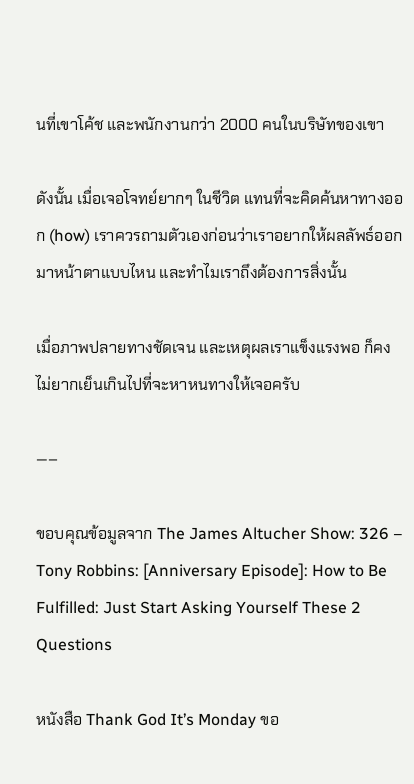นที่เขาโค้ช และพนักงานกว่า 2000 คนในบริษัทของเขา

ดังนั้น เมื่อเจอโจทย์ยากๆ ในชีวิต แทนที่จะคิดค้นหาทางออก (how) เราควรถามตัวเองก่อนว่าเราอยากให้ผลลัพธ์ออกมาหน้าตาแบบไหน และทำไมเราถึงต้องการสิ่งนั้น

เมื่อภาพปลายทางชัดเจน และเหตุผลเราแข็งแรงพอ ก็คงไม่ยากเย็นเกินไปที่จะหาหนทางให้เจอครับ

—–

ขอบคุณข้อมูลจาก The James Altucher Show: 326 – Tony Robbins: [Anniversary Episode]: How to Be Fulfilled: Just Start Asking Yourself These 2 Questions

หนังสือ Thank God It’s Monday ขอ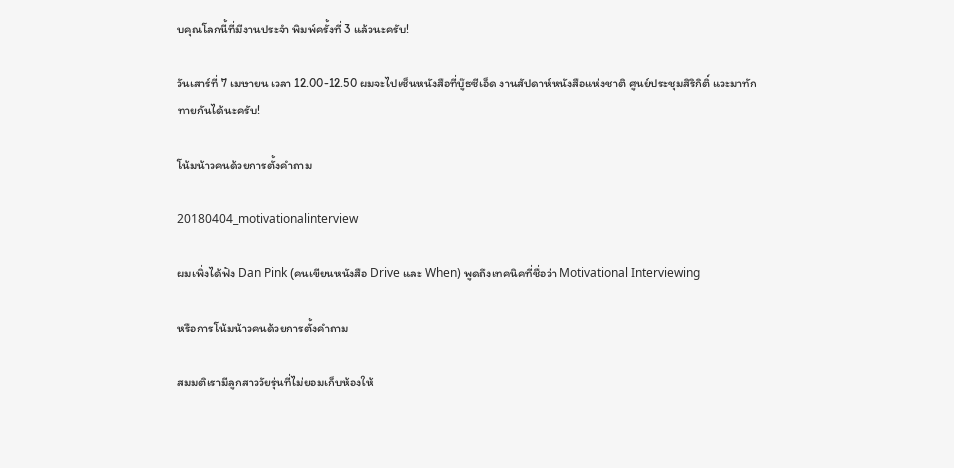บคุณโลกนี้ที่มีงานประจำ พิมพ์ครั้งที่ 3 แล้วนะครับ!

วันเสาร์ที่ 7 เมษายน เวลา 12.00-12.50 ผมจะไปเซ็นหนังสือที่บู๊ธซีเอ็ด งานสัปดาห์หนังสือแห่งชาติ ศูนย์ประชุมสิริกิติ์ แวะมาทักทายกันได้นะครับ!

โน้มน้าวคนด้วยการตั้งคำถาม

20180404_motivationalinterview

ผมเพิ่งได้ฟัง Dan Pink (คนเขียนหนังสือ Drive และ When) พูดถึงเทคนิคที่ชื่อว่า Motivational Interviewing

หรือการโน้มน้าวคนด้วยการตั้งคำถาม

สมมติเรามีลูกสาววัยรุ่นที่ไม่ยอมเก็บห้องให้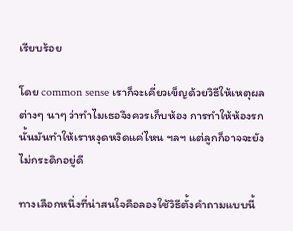เรียบร้อย

โดย common sense เราก็จะเคี่ยวเข็ญด้วยวิธีให้เหตุผลต่างๆ นาๆ ว่าทำไมเธอจึงควรเก็บห้อง การทำให้ห้องรกนั้นมันทำให้เราหงุดหงิดแค่ไหน ฯลฯ แต่ลูกก็อาจจะยังไม่กระดิกอยู่ดี

ทางเลือกหนึ่งที่น่าสนใจคือลองใช้วิธีตั้งคำถามแบบนี้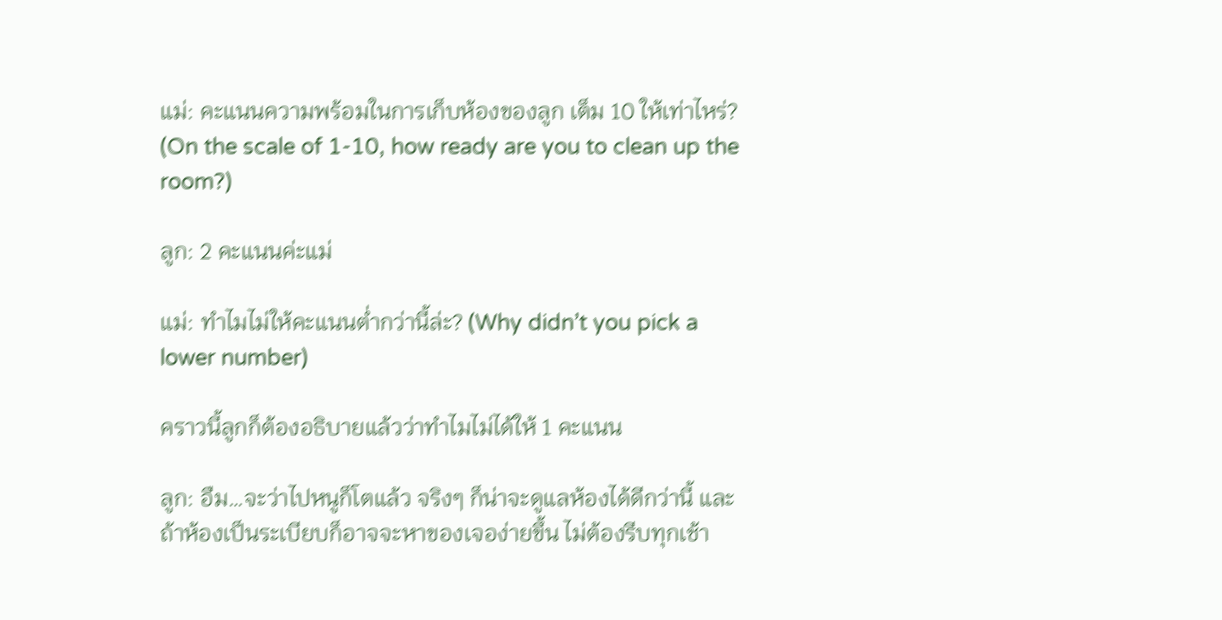แม่: คะแนนความพร้อมในการเก็บห้องของลูก เต็ม 10 ให้เท่าไหร่? (On the scale of 1-10, how ready are you to clean up the room?)

ลูก: 2 คะแนนค่ะแม่

แม่: ทำไมไม่ให้คะแนนต่ำกว่านี้ล่ะ? (Why didn’t you pick a lower number)

คราวนี้ลูกก็ต้องอธิบายแล้วว่าทำไมไม่ได้ให้ 1 คะแนน

ลูก: อืม…จะว่าไปหนูก็โตแล้ว จริงๆ ก็น่าจะดูแลห้องได้ดีกว่านี้ และถ้าห้องเป็นระเบียบก็อาจจะหาของเจอง่ายขึ้น ไม่ต้องรีบทุกเช้า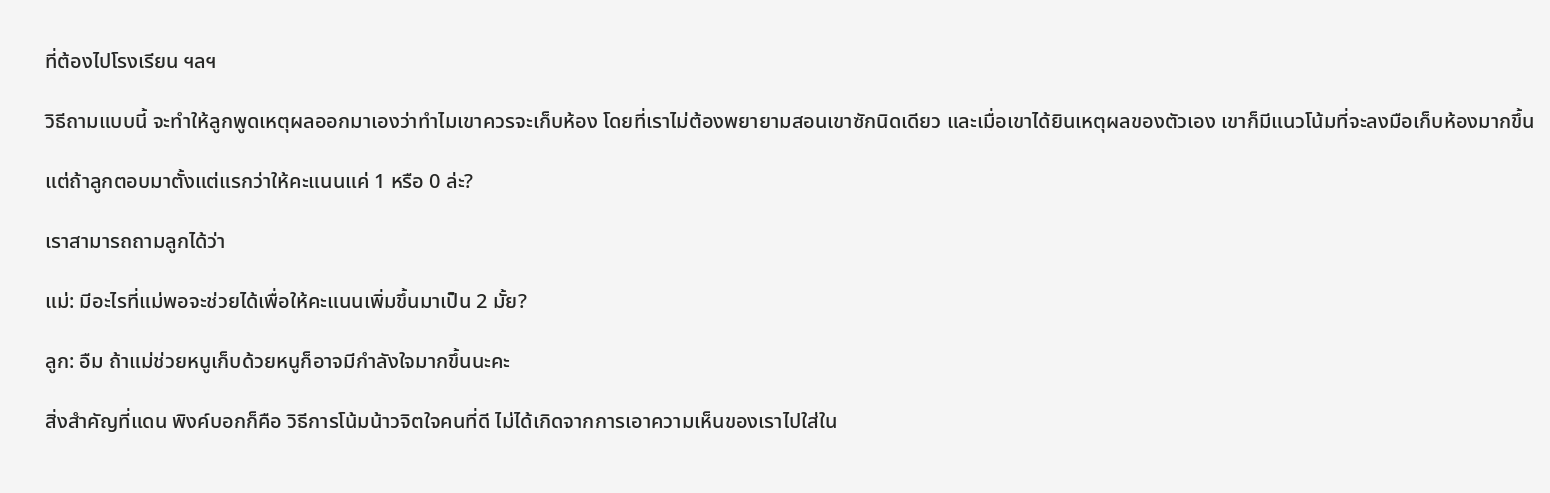ที่ต้องไปโรงเรียน ฯลฯ

วิธีถามแบบนี้ จะทำให้ลูกพูดเหตุผลออกมาเองว่าทำไมเขาควรจะเก็บห้อง โดยที่เราไม่ต้องพยายามสอนเขาซักนิดเดียว และเมื่อเขาได้ยินเหตุผลของตัวเอง เขาก็มีแนวโน้มที่จะลงมือเก็บห้องมากขึ้น

แต่ถ้าลูกตอบมาตั้งแต่แรกว่าให้คะแนนแค่ 1 หรือ 0 ล่ะ?

เราสามารถถามลูกได้ว่า

แม่: มีอะไรที่แม่พอจะช่วยได้เพื่อให้คะแนนเพิ่มขึ้นมาเป็น 2 มั้ย?

ลูก: อืม ถ้าแม่ช่วยหนูเก็บด้วยหนูก็อาจมีกำลังใจมากขึ้นนะคะ

สิ่งสำคัญที่แดน พิงค์บอกก็คือ วิธีการโน้มน้าวจิตใจคนที่ดี ไม่ได้เกิดจากการเอาความเห็นของเราไปใส่ใน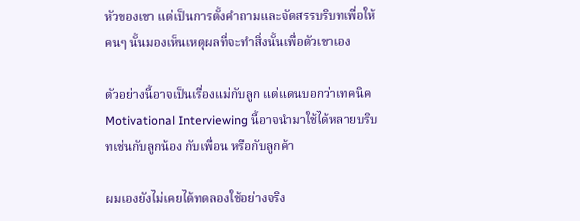หัวของเขา แต่เป็นการตั้งคำถามและจัดสรรบริบทเพื่อให้คนๆ นั้นมองเห็นเหตุผลที่จะทำสิ่งนั้นเพื่อตัวเขาเอง

ตัวอย่างนี้อาจเป็นเรื่องแม่กับลูก แต่แดนบอกว่าเทคนิค Motivational Interviewing นี้อาจนำมาใช้ได้หลายบริบทเช่นกับลูกน้อง กับเพื่อน หรือกับลูกค้า

ผมเองยังไม่เคยได้ทดลองใช้อย่างจริง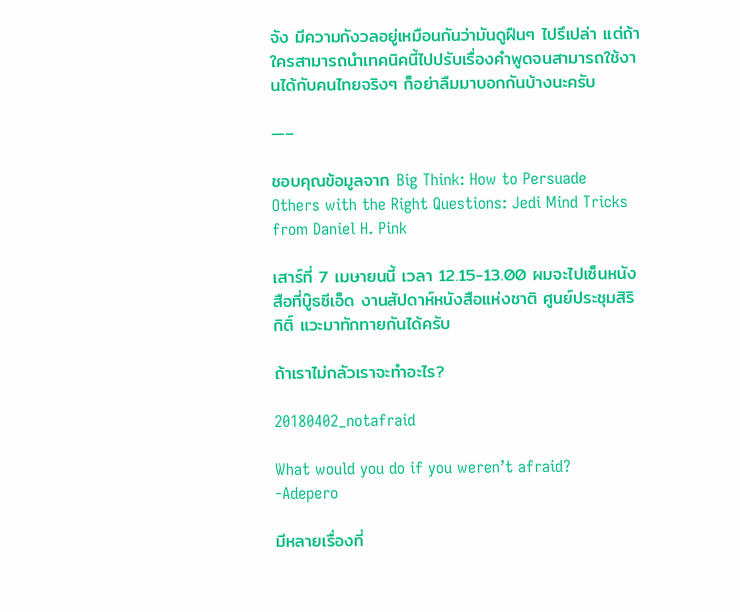จัง มีความกังวลอยู่เหมือนกันว่ามันดูฝืนๆ ไปรึเปล่า แต่ถ้าใครสามารถนำเทคนิคนี้ไปปรับเรื่องคำพูดจนสามารถใช้งานได้กับคนไทยจริงๆ ก็อย่าลืมมาบอกกันบ้างนะครับ

—–

ชอบคุณข้อมูลจาก Big Think: How to Persuade Others with the Right Questions: Jedi Mind Tricks from Daniel H. Pink

เสาร์ที่ 7 เมษายนนี้ เวลา 12.15-13.00 ผมจะไปเซ็นหนังสือที่บู๊ธซีเอ็ด งานสัปดาห์หนังสือแห่งชาติ ศูนย์ประชุมสิริกิติ์ แวะมาทักทายกันได้ครับ

ถ้าเราไม่กลัวเราจะทำอะไร?

20180402_notafraid

What would you do if you weren’t afraid?
-Adepero

มีหลายเรื่องที่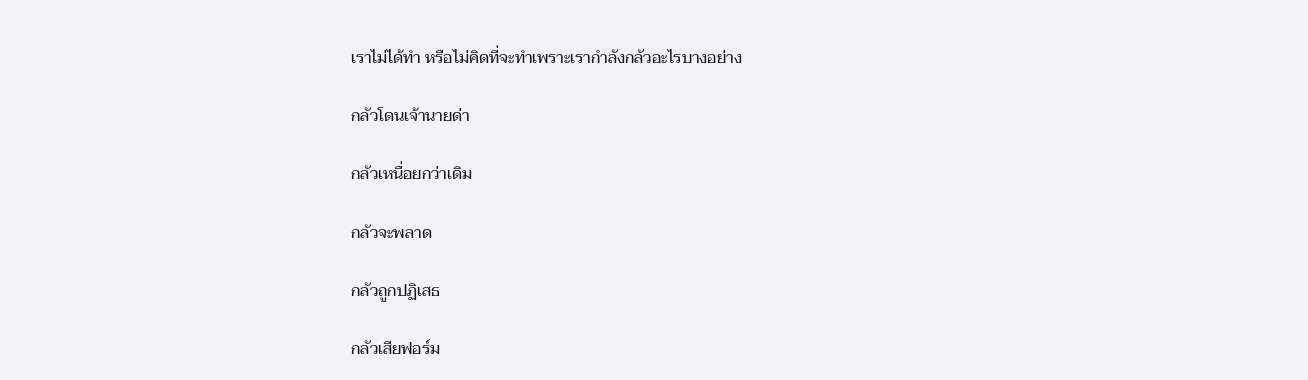เราไม่ได้ทำ หรือไม่คิดที่จะทำเพราะเรากำลังกลัวอะไรบางอย่าง

กลัวโดนเจ้านายด่า

กลัวเหนื่อยกว่าเดิม

กลัวจะพลาด

กลัวถูกปฏิเสธ

กลัวเสียฟอร์ม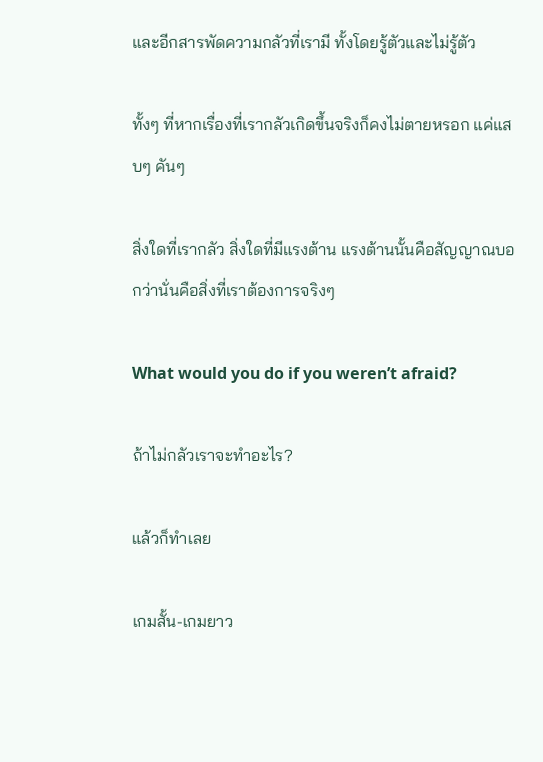และอีกสารพัดความกลัวที่เรามี ทั้งโดยรู้ตัวและไม่รู้ตัว

ทั้งๆ ที่หากเรื่องที่เรากลัวเกิดขึ้นจริงก็คงไม่ตายหรอก แค่แสบๆ คันๆ

สิ่งใดที่เรากลัว สิ่งใดที่มีแรงต้าน แรงต้านนั้นคือสัญญาณบอกว่านั่นคือสิ่งที่เราต้องการจริงๆ

What would you do if you weren’t afraid?

ถ้าไม่กลัวเราจะทำอะไร?

แล้วก็ทำเลย

เกมสั้น-เกมยาว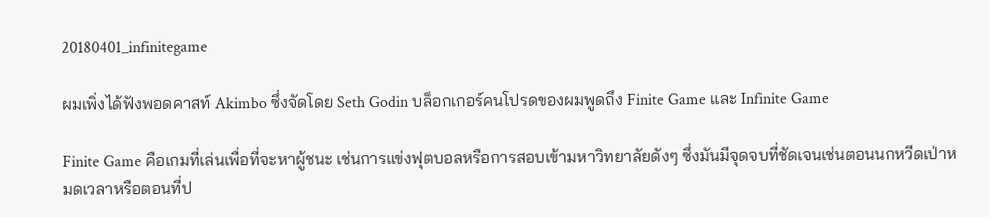20180401_infinitegame

ผมเพิ่งได้ฟังพอดคาสท์ Akimbo ซึ่งจัดโดย Seth Godin บล็อกเกอร์คนโปรดของผมพูดถึง Finite Game และ Infinite Game

Finite Game คือเกมที่เล่นเพื่อที่จะหาผู้ชนะ เช่นการแข่งฟุตบอลหรือการสอบเข้ามหาวิทยาลัยดังๆ ซึ่งมันมีจุดจบที่ชัดเจนเช่นตอนนกหวีดเป่าหมดเวลาหรือตอนที่ป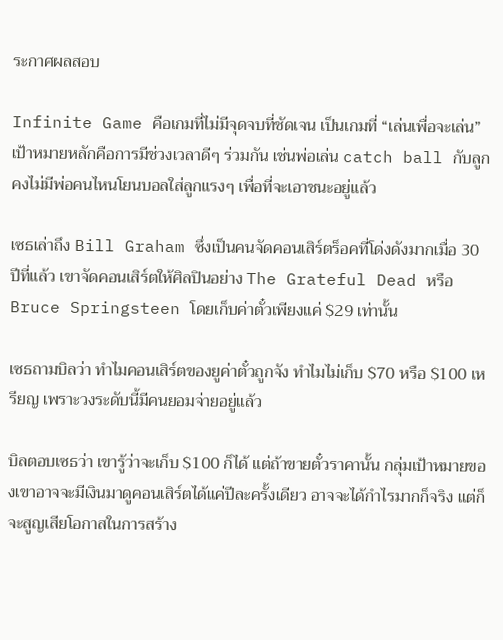ระกาศผลสอบ

Infinite Game คือเกมที่ไม่มีจุดจบที่ชัดเจน เป็นเกมที่ “เล่นเพื่อจะเล่น” เป้าหมายหลักคือการมีช่วงเวลาดีๆ ร่วมกัน เช่นพ่อเล่น catch ball กับลูก คงไม่มีพ่อคนไหนโยนบอลใส่ลูกแรงๆ เพื่อที่จะเอาชนะอยู่แล้ว

เซธเล่าถึง Bill Graham ซึ่งเป็นคนจัดคอนเสิร์ตร็อคที่โด่งดังมากเมื่อ 30 ปีที่แล้ว เขาจัดคอนเสิร์ตให้ศิลปินอย่าง The Grateful Dead หรือ Bruce Springsteen โดยเก็บค่าตั๋วเพียงแค่ $29 เท่านั้น

เซธถามบิลว่า ทำไมคอนเสิร์ตของยูค่าตั๋วถูกจัง ทำไมไม่เก็บ $70 หรือ $100 เหรียญ เพราะวงระดับนี้มีคนยอมจ่ายอยู่แล้ว

บิลตอบเซธว่า เขารู้ว่าจะเก็บ $100 ก็ได้ แต่ถ้าขายตั๋วราคานั้น กลุ่มเป้าหมายของเขาอาจจะมีเงินมาดูคอนเสิร์ตได้แค่ปีละครั้งเดียว อาจจะได้กำไรมากก็จริง แต่ก็จะสูญเสียโอกาสในการสร้าง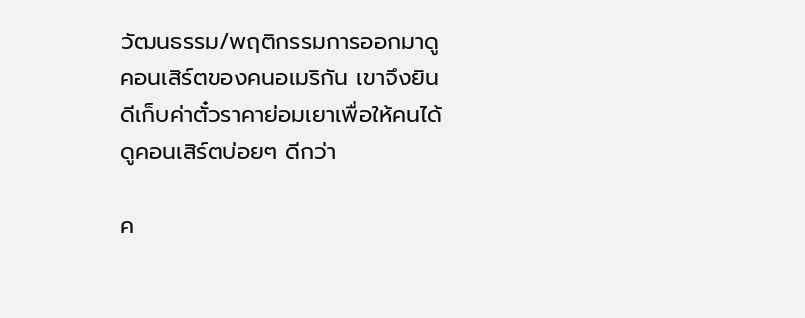วัฒนธรรม/พฤติกรรมการออกมาดูคอนเสิร์ตของคนอเมริกัน เขาจึงยินดีเก็บค่าตั๋วราคาย่อมเยาเพื่อให้คนได้ดูคอนเสิร์ตบ่อยๆ ดีกว่า

ค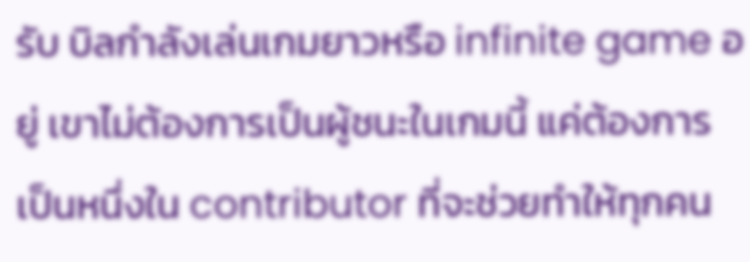รับ บิลกำลังเล่นเกมยาวหรือ infinite game อยู่ เขาไม่ต้องการเป็นผู้ชนะในเกมนี้ แค่ต้องการเป็นหนึ่งใน contributor ที่จะช่วยทำให้ทุกคน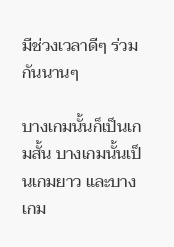มีช่วงเวลาดีๆ ร่วมกันนานๆ

บางเกมนั้นก็เป็นเกมสั้น บางเกมนั้นเป็นเกมยาว และบางเกม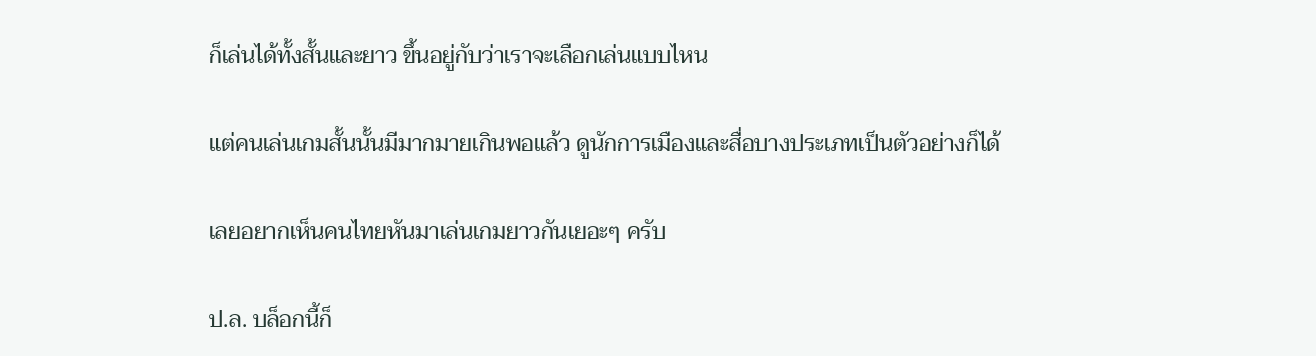ก็เล่นได้ทั้งสั้นและยาว ขึ้นอยู่กับว่าเราจะเลือกเล่นแบบไหน

แต่คนเล่นเกมสั้นนั้นมีมากมายเกินพอแล้ว ดูนักการเมืองและสื่อบางประเภทเป็นตัวอย่างก็ได้

เลยอยากเห็นคนไทยหันมาเล่นเกมยาวกันเยอะๆ ครับ

ป.ล. บล็อกนี้ก็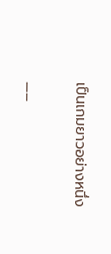เป็นเกมยาวอย่างหนึ่ง

—–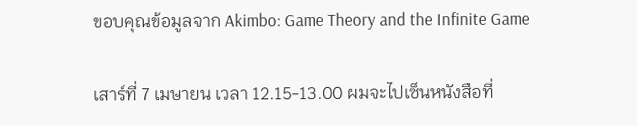ขอบคุณข้อมูลจาก Akimbo: Game Theory and the Infinite Game

เสาร์ที่ 7 เมษายน เวลา 12.15-13.00 ผมจะไปเซ็นหนังสือที่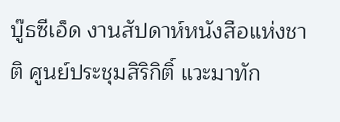บู๊ธซีเอ็ด งานสัปดาห์หนังสือแห่งชาติ ศูนย์ประชุมสิริกิติ์ แวะมาทัก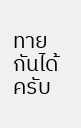ทายกันได้ครับ